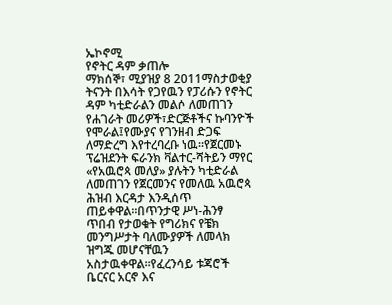ኤኮኖሚ
የኖትር ዳም ቃጠሎ
ማክሰኞ፣ ሚያዝያ 8 2011ማስታወቂያ
ትናንት በእሳት የጋየዉን የፓሪሱን የኖትር ዳም ካቲድራልን መልሶ ለመጠገን የሐገራት መሪዎች፣ድርጅቶችና ኩባንዮች የሞራል፤የሙያና የገንዘብ ድጋፍ ለማድረግ እየተረባረቡ ነዉ።የጀርመኑ ፕሬዝደንት ፍራንክ ቫልተር-ሻትይን ማየር «የአዉሮጳ መለያ» ያሉትን ካቲድራል ለመጠገን የጀርመንና የመለዉ አዉሮጳ ሕዝብ እርዳታ እንዲሰጥ ጠይቀዋል።በጥንታዊ ሥነ-ሕንፃ ጥበብ የታወቁት የግሪክና የቼክ መንግሥታት ባለሙያዎች ለመላክ ዝግጁ መሆናቸዉን አስታዉቀዋል።የፈረንሳይ ቱጃሮች ቤርናር አርኖ እና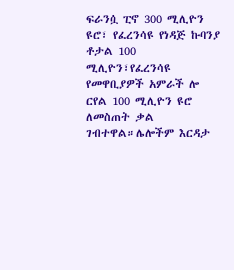ፍራንሷ ፒኖ 300 ሚሊዮን ዩሮ፣ የፈረንሳዩ የነዳጅ ኩባንያ ቶታል 100 ሚሊዮን፣የፈረንሳዩ የመዋቢያዎች አምራች ሎ ርየል 100 ሚሊዮን ዩሮ ለመስጠት ቃል ገብተዋል።ሌሎችም እርዳታ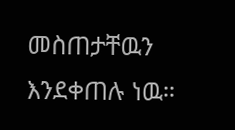መስጠታቸዉን እንደቀጠሉ ነዉ።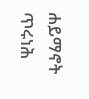ሐይማኖት ጥሩነሕ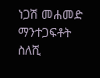ነጋሽ መሐመድ
ማንተጋፍቶት ስለሺ